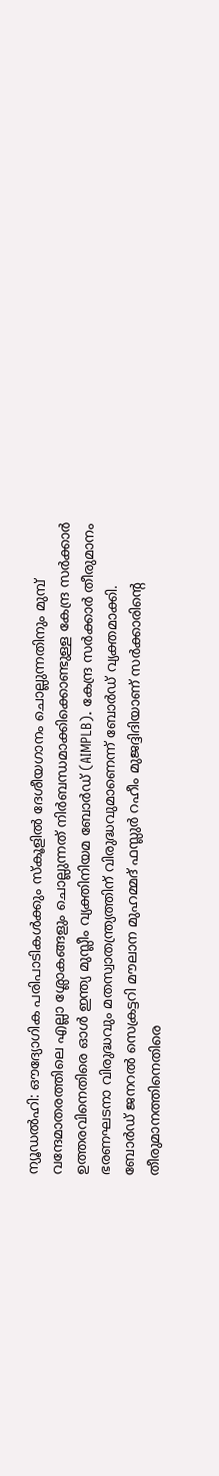ന്യൂഡൽഹി: ഔദ്യോഗിക പരിപാടികൾക്കും സ്കൂളിൽ ദേശീയഗാനം ചൊല്ലുന്നതിനും മുമ്പ് വന്ദേമാതരത്തിലെ എല്ലാ ശ്ലോകങ്ങളും ചൊല്ലുന്നത് നിർബന്ധമാക്കിക്കൊണ്ടുള്ള കേന്ദ്ര സർക്കാർ ഉത്തരവിനെതിരെ ഓൾ ഇന്ത്യ മുസ്ലീം വ്യക്തിനിയമ ബോർഡ് (AIMPLB). കേന്ദ്ര സർക്കാർ തീരുമാനം ഭരണഘടനാ വിരുദ്ധവും മതസ്വാതന്ത്ര്യത്തിന് വിരുദ്ധവുമാണെന്ന് ബോർഡ് വ്യക്തമാക്കി.
ബോർഡ് ജനറൽ സെക്രട്ടറി മൗലാന മുഹമ്മദ് ഫസ്ലുർ റഹീം മുജദ്ദിദിയാണ് സർക്കാരിന്റെ തീരുമാനത്തിനെതിരെ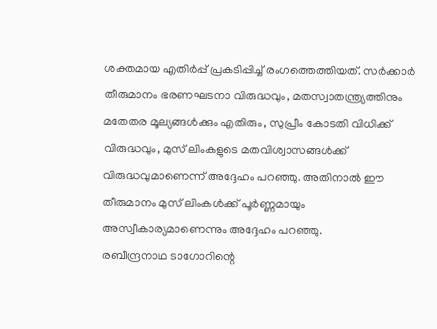ശക്തമായ എതിർപ്പ് പ്രകടിപ്പിച്ച് രംഗത്തെത്തിയത്. സർക്കാർ തീരുമാനം ഭരണഘടനാ വിരുദ്ധവും, മതസ്വാതന്ത്ര്യത്തിനും മതേതര മൂല്യങ്ങൾക്കും എതിരും, സുപ്രീം കോടതി വിധിക്ക് വിരുദ്ധവും, മുസ് ലിംകളുടെ മതവിശ്വാസങ്ങൾക്ക് വിരുദ്ധവുമാണെന്ന് അദ്ദേഹം പറഞ്ഞു. അതിനാൽ ഈ തീരുമാനം മുസ് ലിംകൾക്ക് പൂർണ്ണമായും അസ്വീകാര്യമാണെന്നും അദ്ദേഹം പറഞ്ഞു.
രബീന്ദ്രനാഥ ടാഗോറിന്റെ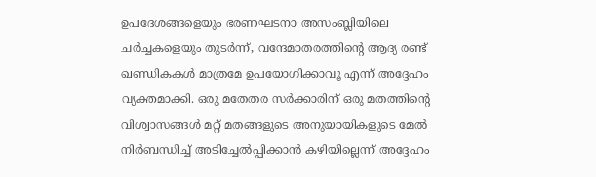ഉപദേശങ്ങളെയും ഭരണഘടനാ അസംബ്ലിയിലെ ചർച്ചകളെയും തുടർന്ന്, വന്ദേമാതരത്തിന്റെ ആദ്യ രണ്ട് ഖണ്ഡികകൾ മാത്രമേ ഉപയോഗിക്കാവൂ എന്ന് അദ്ദേഹം വ്യക്തമാക്കി. ഒരു മതേതര സർക്കാരിന് ഒരു മതത്തിന്റെ വിശ്വാസങ്ങൾ മറ്റ് മതങ്ങളുടെ അനുയായികളുടെ മേൽ നിർബന്ധിച്ച് അടിച്ചേൽപ്പിക്കാൻ കഴിയില്ലെന്ന് അദ്ദേഹം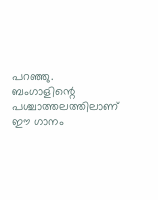പറഞ്ഞു.
ബംഗാളിന്റെ പശ്ചാത്തലത്തിലാണ് ഈ ഗാനം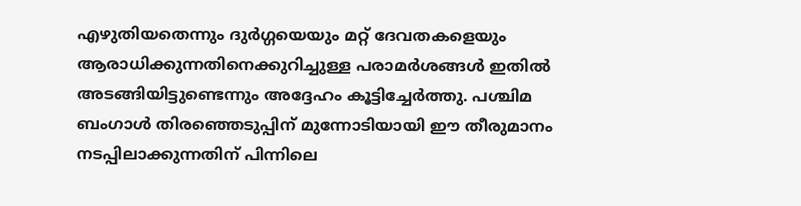എഴുതിയതെന്നും ദുർഗ്ഗയെയും മറ്റ് ദേവതകളെയും ആരാധിക്കുന്നതിനെക്കുറിച്ചുള്ള പരാമർശങ്ങൾ ഇതിൽ അടങ്ങിയിട്ടുണ്ടെന്നും അദ്ദേഹം കൂട്ടിച്ചേർത്തു. പശ്ചിമ ബംഗാൾ തിരഞ്ഞെടുപ്പിന് മുന്നോടിയായി ഈ തീരുമാനം നടപ്പിലാക്കുന്നതിന് പിന്നിലെ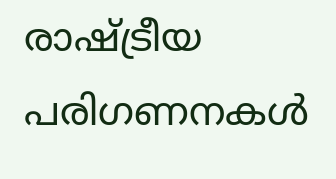രാഷ്ട്രീയ പരിഗണനകൾ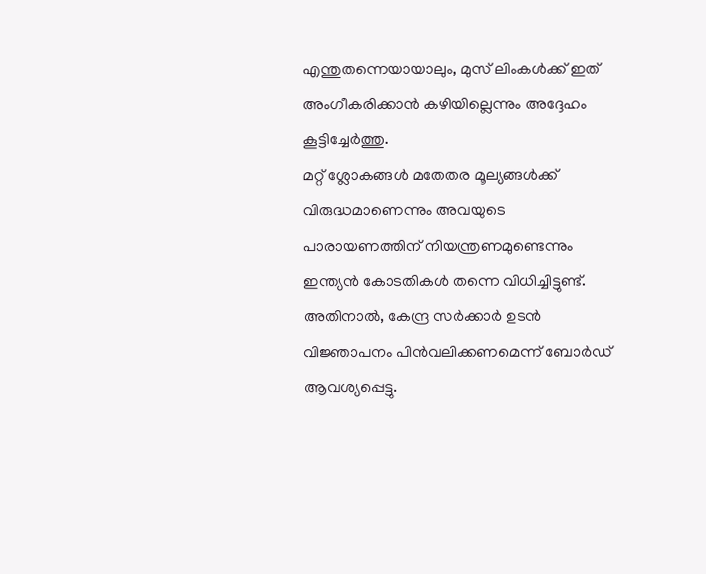എന്തുതന്നെയായാലും, മുസ് ലിംകൾക്ക് ഇത് അംഗീകരിക്കാൻ കഴിയില്ലെന്നും അദ്ദേഹം കൂട്ടിച്ചേർത്തു.
മറ്റ് ശ്ലോകങ്ങൾ മതേതര മൂല്യങ്ങൾക്ക് വിരുദ്ധമാണെന്നും അവയുടെ പാരായണത്തിന് നിയന്ത്രണമുണ്ടെന്നും ഇന്ത്യൻ കോടതികൾ തന്നെ വിധിച്ചിട്ടുണ്ട്. അതിനാൽ, കേന്ദ്ര സർക്കാർ ഉടൻ വിജ്ഞാപനം പിൻവലിക്കണമെന്ന് ബോർഡ് ആവശ്യപ്പെട്ടു.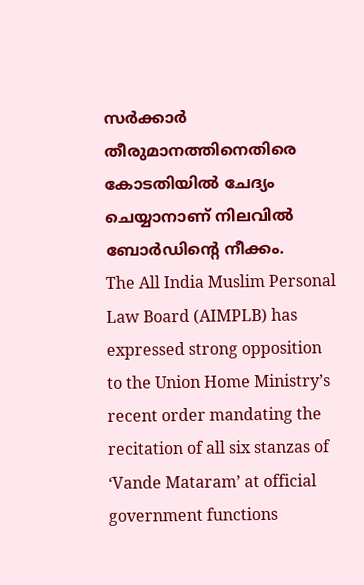സർക്കാർ തീരുമാനത്തിനെതിരെ കോടതിയിൽ ചേദ്യം ചെയ്യാനാണ് നിലവിൽ ബോർഡിന്റെ നീക്കം.
The All India Muslim Personal Law Board (AIMPLB) has expressed strong opposition to the Union Home Ministry’s recent order mandating the recitation of all six stanzas of ‘Vande Mataram’ at official government functions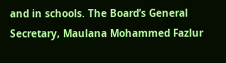and in schools. The Board’s General Secretary, Maulana Mohammed Fazlur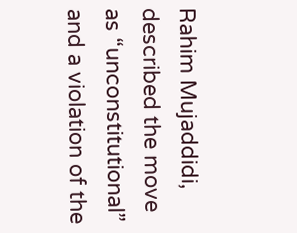Rahim Mujaddidi, described the move as “unconstitutional” and a violation of the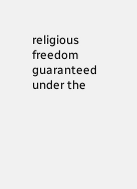religious freedom guaranteed under the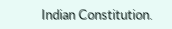Indian Constitution.